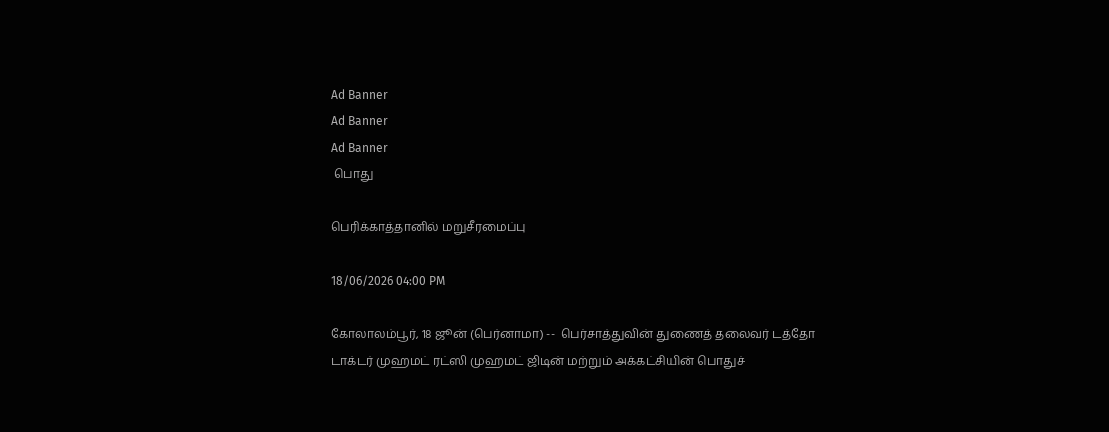Ad Banner
Ad Banner
Ad Banner
 பொது

பெரிக்காத்தானில் மறுசீரமைப்பு

18/06/2026 04:00 PM

கோலாலம்பூர், 18 ஜூன் (பெர்னாமா) --  பெர்சாத்துவின் துணைத் தலைவர் டத்தோ டாக்டர் முஹமட் ரட்ஸி முஹமட் ஜிடின் மற்றும் அக்கட்சியின் பொதுச்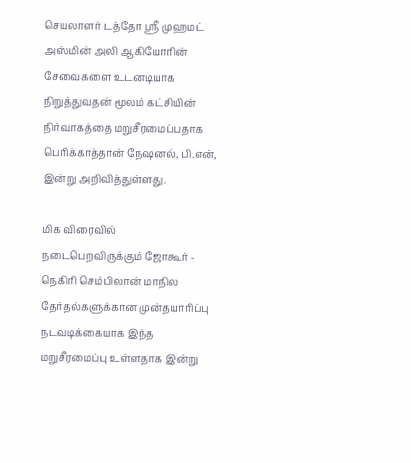செயலாளர் டத்தோ ஶ்ரீ முஹமட் அஸ்மின் அலி ஆகியோரின் சேவைகளை உடனடியாக நிறுத்துவதன் மூலம் கட்சியின் நிர்வாகத்தை மறுசீரமைப்பதாக பெரிக்காத்தான் நேஷனல், பி.என், இன்று அறிவித்துள்ளது.

மிக விரைவில் நடைபெறவிருக்கும் ஜோகூர் - நெகிரி செம்பிலான் மாநில தேர்தல்களுக்கான முன்தயாரிப்பு நடவடிக்கையாக இந்த மறுசீரமைப்பு உள்ளதாக இன்று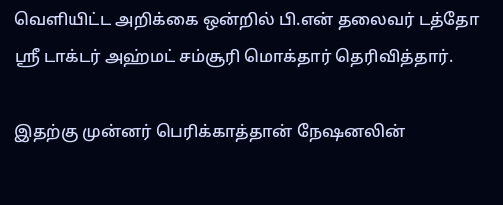வெளியிட்ட அறிக்கை ஒன்றில் பி.என் தலைவர் டத்தோ ஶ்ரீ டாக்டர் அஹ்மட் சம்சூரி மொக்தார் தெரிவித்தார்.

இதற்கு முன்னர் பெரிக்காத்தான் நேஷனலின்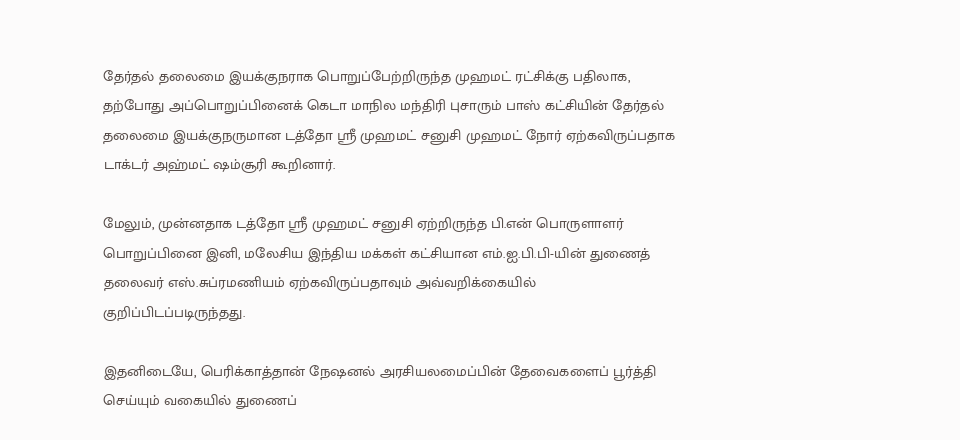தேர்தல் தலைமை இயக்குநராக பொறுப்பேற்றிருந்த முஹமட் ரட்சிக்கு பதிலாக, தற்போது அப்பொறுப்பினைக் கெடா மாநில மந்திரி புசாரும் பாஸ் கட்சியின் தேர்தல் தலைமை இயக்குநருமான டத்தோ ஶ்ரீ முஹமட் சனுசி முஹமட் நோர் ஏற்கவிருப்பதாக டாக்டர் அஹ்மட் ஷம்சூரி கூறினார்.

மேலும், முன்னதாக டத்தோ ஶ்ரீ முஹமட் சனுசி ஏற்றிருந்த பி.என் பொருளாளர் பொறுப்பினை இனி, மலேசிய இந்திய மக்கள் கட்சியான எம்.ஐ.பி.பி-யின் துணைத் தலைவர் எஸ்.சுப்ரமணியம் ஏற்கவிருப்பதாவும் அவ்வறிக்கையில் குறிப்பிடப்படிருந்தது.

இதனிடையே, பெரிக்காத்தான் நேஷனல் அரசியலமைப்பின் தேவைகளைப் பூர்த்தி செய்யும் வகையில் துணைப்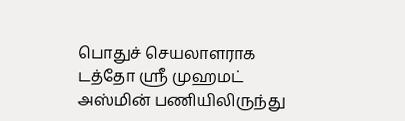பொதுச் செயலாளராக டத்தோ ஶ்ரீ முஹமட் அஸ்மின் பணியிலிருந்து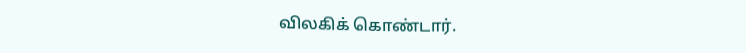விலகிக் கொண்டார்.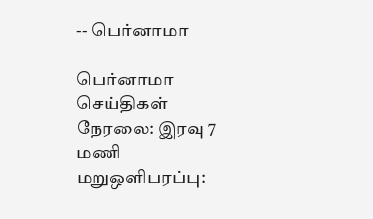-- பெர்னாமா

பெர்னாமா செய்திகள் நேரலை: இரவு 7 மணி மறுஒளிபரப்பு: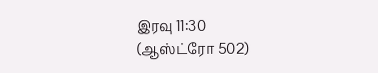இரவு 11:30
(ஆஸ்ட்ரோ 502)